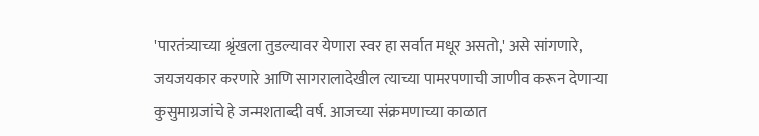'पारतंत्र्याच्या श्रृंखला तुडल्यावर येणारा स्वर हा सर्वात मधूर असतो,' असे सांगणारे, जयजयकार करणारे आणि सागरालादेखील त्याच्या पामरपणाची जाणीव करून देणाऱ्या कुसुमाग्रजांचे हे जन्मशताब्दी वर्ष. आजच्या संक्रमणाच्या काळात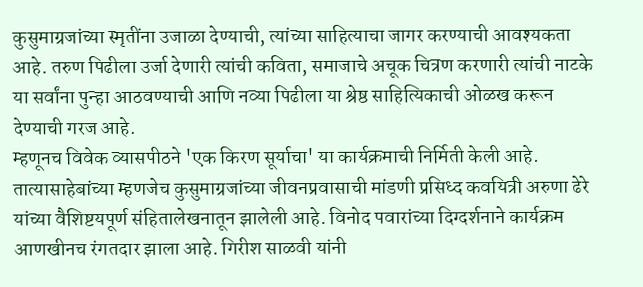कुसुमाग्रजांच्या स्मृतींना उजाळा देण्याची, त्यांच्या साहित्याचा जागर करण्याची आवश्यकता आहे. तरुण पिढीला उर्जा देणारी त्यांची कविता, समाजाचे अचूक चित्रण करणारी त्यांची नाटके या सर्वांना पुन्हा आठवण्याची आणि नव्या पिढीला या श्रेष्ठ साहित्यिकाची ओळख करून देण्याची गरज आहे.
म्हणूनच विवेक व्यासपीठने 'एक किरण सूर्याचा' या कार्यक्रमाची निर्मिती केली आहे. तात्यासाहेबांच्या म्हणजेच कुसुमाग्रजांच्या जीवनप्रवासाची मांडणी प्रसिध्द कवयित्री अरुणा ढेरे यांच्या वैशिष्टयपूर्ण संहितालेखनातून झालेली आहे. विनोद पवारांच्या दिग्दर्शनाने कार्यक्रम आणखीनच रंगतदार झाला आहे. गिरीश साळवी यांनी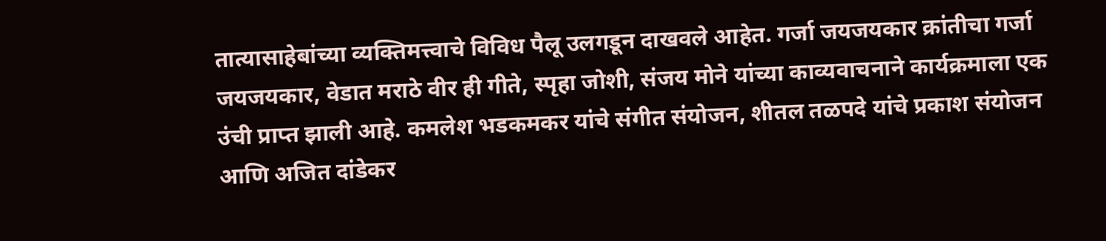तात्यासाहेबांच्या व्यक्तिमत्त्वाचे विविध पैलू उलगडून दाखवले आहेत. गर्जा जयजयकार क्रांतीचा गर्जा जयजयकार, वेडात मराठे वीर ही गीते, स्पृहा जोशी, संजय मोने यांच्या काव्यवाचनाने कार्यक्रमाला एक उंची प्राप्त झाली आहे. कमलेश भडकमकर यांचे संगीत संयोजन, शीतल तळपदे यांचे प्रकाश संयोजन आणि अजित दांडेकर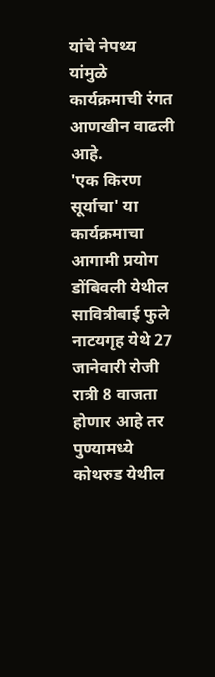यांचे नेपथ्य यांमुळे कार्यक्रमाची रंगत आणखीन वाढली आहे.
'एक किरण सूर्याचा' या कार्यक्रमाचा आगामी प्रयोग डोंबिवली येथील सावित्रीबाई फुले नाटयगृह येथे 27 जानेवारी रोजी रात्री 8 वाजता होणार आहे तर पुण्यामध्ये कोथरुड येथील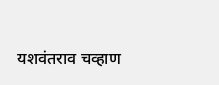यशवंतराव चव्हाण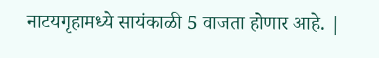नाटयगृहामध्ये सायंकाळी 5 वाजता होणार आहे. |